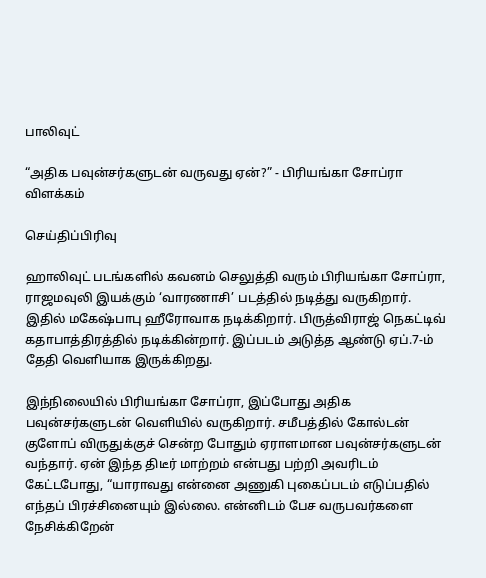பாலிவுட்

“அதிக பவுன்சர்களுடன் வருவது ஏன்?” - பிரியங்கா சோப்ரா விளக்கம்

செய்திப்பிரிவு

ஹாலிவுட் படங்களில் கவனம் செலுத்தி வரும் பிரியங்கா சோப்ரா, ராஜமவுலி இயக்கும் ‘வாரணாசி’ படத்தில் நடித்து வருகிறார். இதில் மகேஷ்பாபு ஹீரோவாக நடிக்கிறார். பிருத்விராஜ் நெகட்டிவ் கதாபாத்திரத்தில் நடிக்கின்றார். இப்படம் அடுத்த ஆண்டு ஏப்.7-ம் தேதி வெளியாக இருக்கிறது.

இந்நிலையில் பிரியங்கா சோப்ரா, இப்போது அதிக பவுன்சர்களுடன் வெளியில் வருகிறார். சமீபத்தில் கோல்டன் குளோப் விருதுக்குச் சென்ற போதும் ஏராளமான பவுன்சர்களுடன் வந்தார். ஏன் இந்த திடீர் மாற்றம் என்பது பற்றி அவரிடம் கேட்டபோது, “யாராவது என்னை அணுகி புகைப்படம் எடுப்பதில் எந்தப் பிரச்சினையும் இல்லை. என்னிடம் பேச வருபவர்களை நேசிக்கிறேன்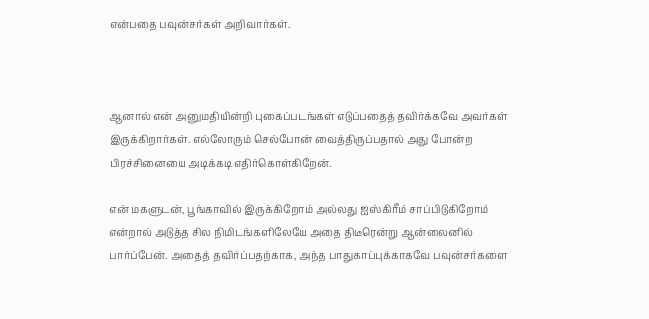என்பதை பவுன்சர்கள் அறிவார்கள்.



ஆனால் என் அனுமதியின்றி புகைப்படங்கள் எடுப்பதைத் தவிர்க்கவே அவர்கள் இருக்கிறார்கள். எல்லோரும் செல்போன் வைத்திருப்பதால் அது போன்ற பிரச்சினையை அடிக்கடி எதிர்கொள்கிறேன்.

என் மகளுடன், பூங்காவில் இருக்கிறோம் அல்லது ஐஸ்கிரீம் சாப்பிடுகிறோம் என்றால் அடுத்த சில நிமிடங்களிலேயே அதை திடீரென்று ஆன்லைனில் பார்ப்பேன். அதைத் தவிர்ப்பதற்காக, அந்த பாதுகாப்புக்காகவே பவுன்சர்களை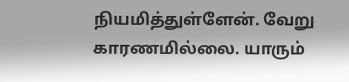நியமித்துள்ளேன். வேறு காரணமில்லை. யாரும்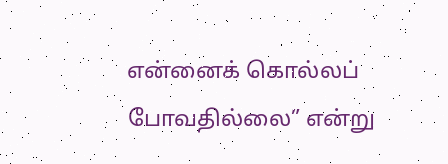என்னைக் கொல்லப் போவதில்லை” என்று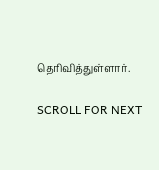தெரிவித்துள்ளார்.

SCROLL FOR NEXT